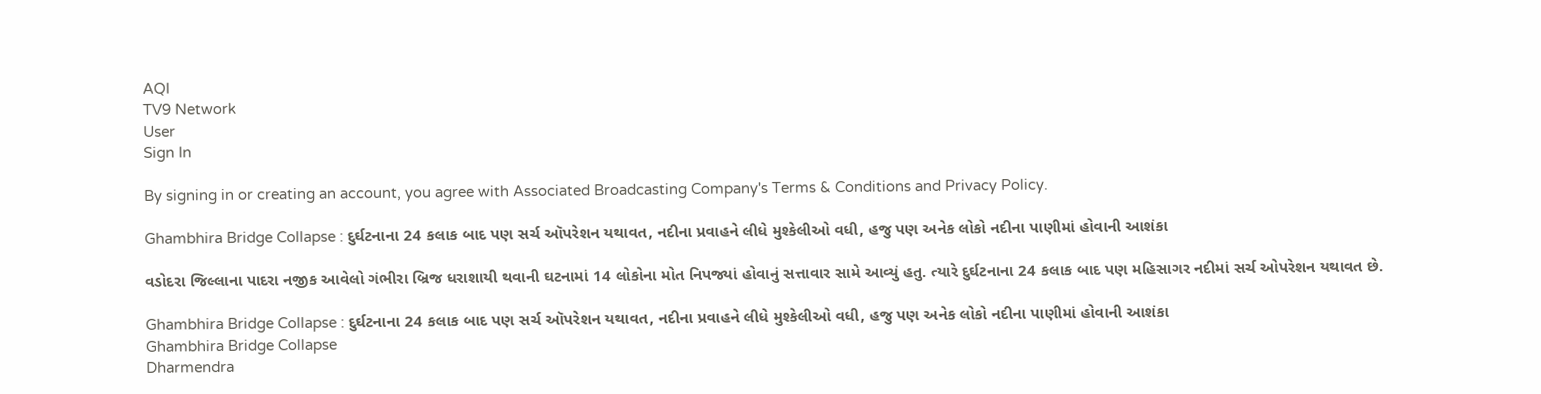AQI
TV9 Network
User
Sign In

By signing in or creating an account, you agree with Associated Broadcasting Company's Terms & Conditions and Privacy Policy.

Ghambhira Bridge Collapse : દુર્ઘટનાના 24 કલાક બાદ પણ સર્ચ ઑપરેશન યથાવત, નદીના પ્રવાહને લીધે મુશ્કેલીઓ વધી, હજુ પણ અનેક લોકો નદીના પાણીમાં હોવાની આશંકા

વડોદરા જિલ્લાના પાદરા નજીક આવેલો ગંભીરા બ્રિજ ધરાશાયી થવાની ઘટનામાં 14 લોકોના મોત નિપજ્યાં હોવાનું સત્તાવાર સામે આવ્યું હતુ. ત્યારે દુર્ઘટનાના 24 કલાક બાદ પણ મહિસાગર નદીમાં સર્ચ ઓપરેશન યથાવત છે.

Ghambhira Bridge Collapse : દુર્ઘટનાના 24 કલાક બાદ પણ સર્ચ ઑપરેશન યથાવત, નદીના પ્રવાહને લીધે મુશ્કેલીઓ વધી, હજુ પણ અનેક લોકો નદીના પાણીમાં હોવાની આશંકા
Ghambhira Bridge Collapse
Dharmendra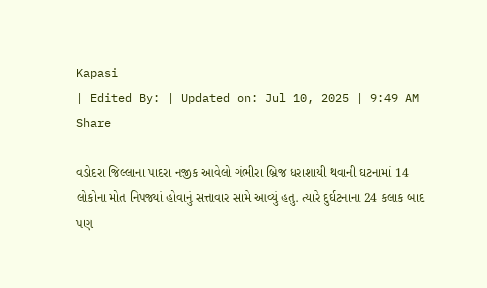Kapasi
| Edited By: | Updated on: Jul 10, 2025 | 9:49 AM
Share

વડોદરા જિલ્લાના પાદરા નજીક આવેલો ગંભીરા બ્રિજ ધરાશાયી થવાની ઘટનામાં 14 લોકોના મોત નિપજ્યાં હોવાનું સત્તાવાર સામે આવ્યું હતુ. ત્યારે દુર્ઘટનાના 24 કલાક બાદ પણ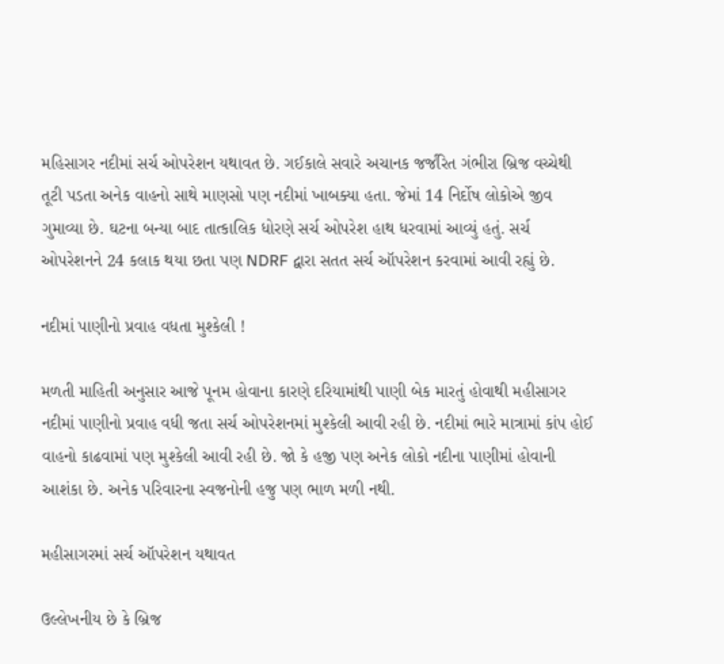મહિસાગર નદીમાં સર્ચ ઓપરેશન યથાવત છે. ગઈકાલે સવારે અચાનક જર્જરિત ગંભીરા બ્રિજ વચ્ચેથી તૂટી પડતા અનેક વાહનો સાથે માણસો પણ નદીમાં ખાબક્યા હતા. જેમાં 14 નિર્દોષ લોકોએ જીવ ગુમાવ્યા છે. ઘટના બન્યા બાદ તાત્કાલિક ધોરણે સર્ચ ઓપરેશ હાથ ધરવામાં આવ્યું હતું. સર્ચ ઓપરેશનને 24 કલાક થયા છતા પણ NDRF દ્વારા સતત સર્ચ ઑપરેશન કરવામાં આવી રહ્યું છે.

નદીમાં પાણીનો પ્રવાહ વધતા મુશ્કેલી !

મળતી માહિતી અનુસાર આજે પૂનમ હોવાના કારણે દરિયામાંથી પાણી બેક મારતું હોવાથી મહીસાગર નદીમાં પાણીનો પ્રવાહ વધી જતા સર્ચ ઓપરેશનમાં મુશ્કેલી આવી રહી છે. નદીમાં ભારે માત્રામાં કાંપ હોઈ વાહનો કાઢવામાં પણ મુશ્કેલી આવી રહી છે. જો કે હજી પણ અનેક લોકો નદીના પાણીમાં હોવાની આશંકા છે. અનેક પરિવારના સ્વજનોની હજુ પણ ભાળ મળી નથી.

મહીસાગરમાં સર્ચ ઑપરેશન યથાવત

ઉલ્લેખનીય છે કે બ્રિજ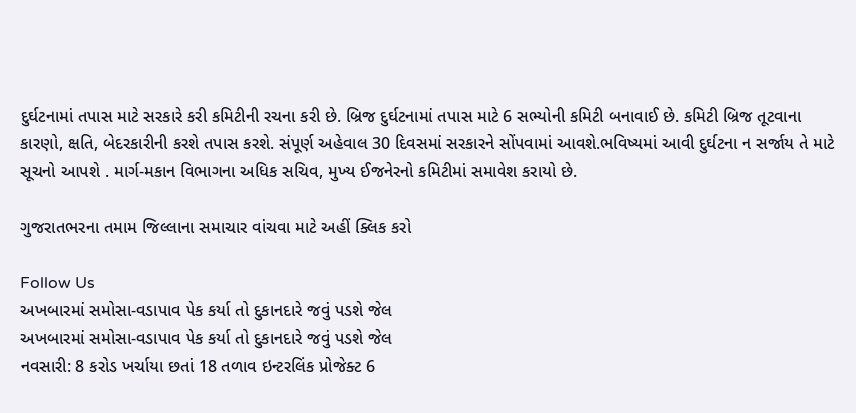દુર્ઘટનામાં તપાસ માટે સરકારે કરી કમિટીની રચના કરી છે. બ્રિજ દુર્ઘટનામાં તપાસ માટે 6 સભ્યોની કમિટી બનાવાઈ છે. કમિટી બ્રિજ તૂટવાના કારણો, ક્ષતિ, બેદરકારીની કરશે તપાસ કરશે. સંપૂર્ણ અહેવાલ 30 દિવસમાં સરકારને સોંપવામાં આવશે.ભવિષ્યમાં આવી દુર્ઘટના ન સર્જાય તે માટે સૂચનો આપશે . માર્ગ-મકાન વિભાગના અધિક સચિવ, મુખ્ય ઈજનેરનો કમિટીમાં સમાવેશ કરાયો છે.

ગુજરાતભરના તમામ જિલ્લાના સમાચાર વાંચવા માટે અહીં ક્લિક કરો

Follow Us
અખબારમાં સમોસા-વડાપાવ પેક કર્યા તો દુકાનદારે જવું પડશે જેલ
અખબારમાં સમોસા-વડાપાવ પેક કર્યા તો દુકાનદારે જવું પડશે જેલ
નવસારી: 8 કરોડ ખર્ચાયા છતાં 18 તળાવ ઇન્ટરલિંક પ્રોજેક્ટ 6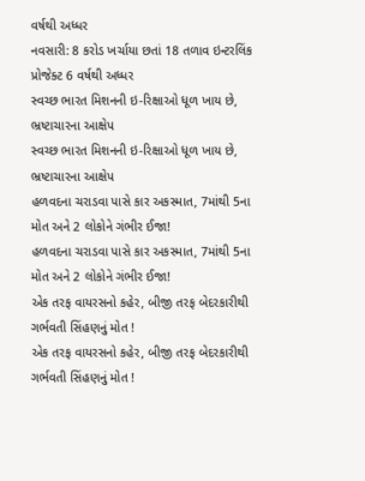વર્ષથી અધ્ધર
નવસારી: 8 કરોડ ખર્ચાયા છતાં 18 તળાવ ઇન્ટરલિંક પ્રોજેક્ટ 6 વર્ષથી અધ્ધર
સ્વચ્છ ભારત મિશનની ઇ-રિક્ષાઓ ધૂળ ખાય છે, ભ્રષ્ટાચારના આક્ષેપ
સ્વચ્છ ભારત મિશનની ઇ-રિક્ષાઓ ધૂળ ખાય છે, ભ્રષ્ટાચારના આક્ષેપ
હળવદના ચરાડવા પાસે કાર અકસ્માત, 7માંથી 5ના મોત અને 2 લોકોને ગંભીર ઈજા!
હળવદના ચરાડવા પાસે કાર અકસ્માત, 7માંથી 5ના મોત અને 2 લોકોને ગંભીર ઈજા!
એક તરફ વાયરસનો કહેર, બીજી તરફ બેદરકારીથી ગર્ભવતી સિંહણનું મોત !
એક તરફ વાયરસનો કહેર, બીજી તરફ બેદરકારીથી ગર્ભવતી સિંહણનું મોત !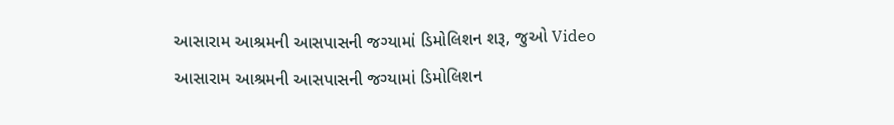આસારામ આશ્રમની આસપાસની જગ્યામાં ડિમોલિશન શરૂ, જુઓ Video
આસારામ આશ્રમની આસપાસની જગ્યામાં ડિમોલિશન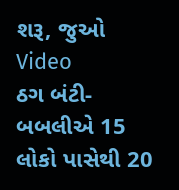શરૂ, જુઓ Video
ઠગ બંટી-બબલીએ 15 લોકો પાસેથી 20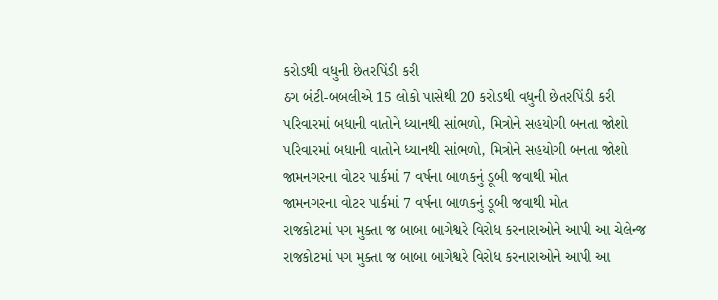કરોડથી વધુની છેતરપિંડી કરી
ઠગ બંટી-બબલીએ 15 લોકો પાસેથી 20 કરોડથી વધુની છેતરપિંડી કરી
પરિવારમાં બધાની વાતોને ધ્યાનથી સાંભળો, મિત્રોને સહયોગી બનતા જોશો
પરિવારમાં બધાની વાતોને ધ્યાનથી સાંભળો, મિત્રોને સહયોગી બનતા જોશો
જામનગરના વોટર પાર્કમાં 7 વર્ષના બાળકનું ડૂબી જવાથી મોત
જામનગરના વોટર પાર્કમાં 7 વર્ષના બાળકનું ડૂબી જવાથી મોત
રાજકોટમાં પગ મુક્તા જ બાબા બાગેશ્વરે વિરોધ કરનારાઓને આપી આ ચેલેન્જ
રાજકોટમાં પગ મુક્તા જ બાબા બાગેશ્વરે વિરોધ કરનારાઓને આપી આ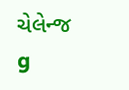ચેલેન્જ
g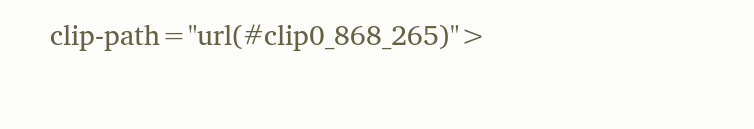clip-path="url(#clip0_868_265)">